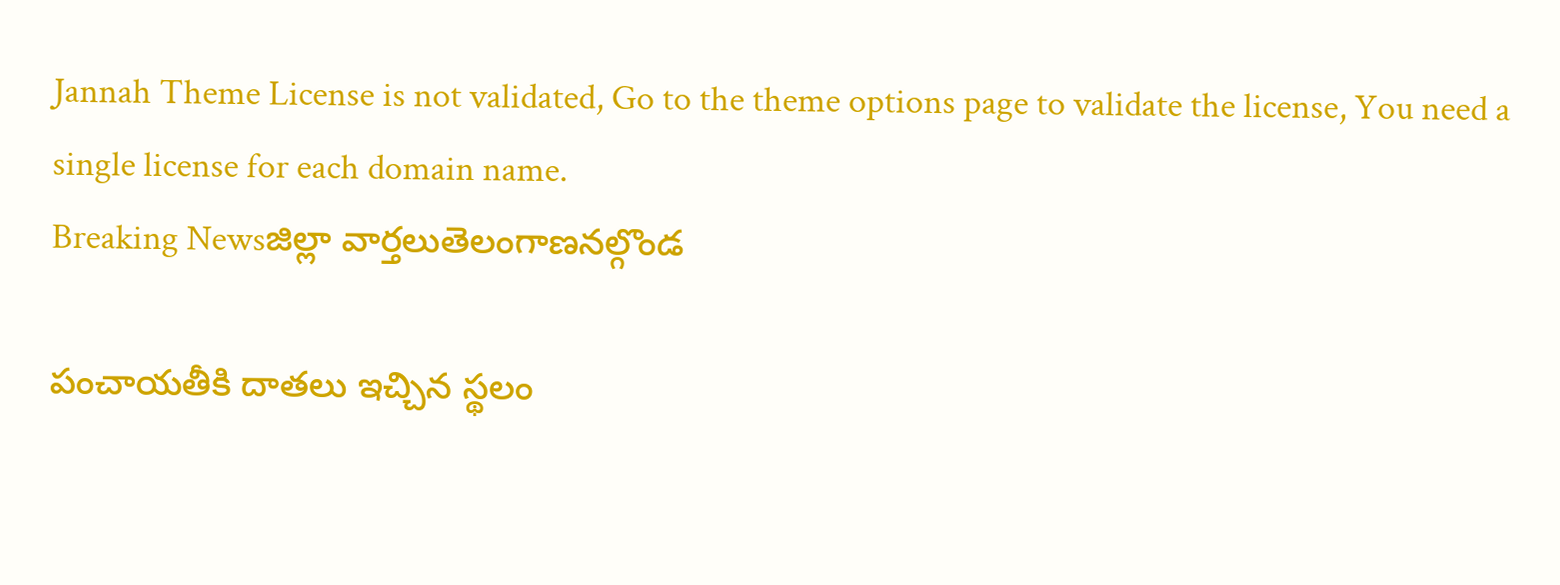Jannah Theme License is not validated, Go to the theme options page to validate the license, You need a single license for each domain name.
Breaking Newsజిల్లా వార్తలుతెలంగాణనల్గొండ

పంచాయతీకి దాతలు ఇచ్చిన స్థలం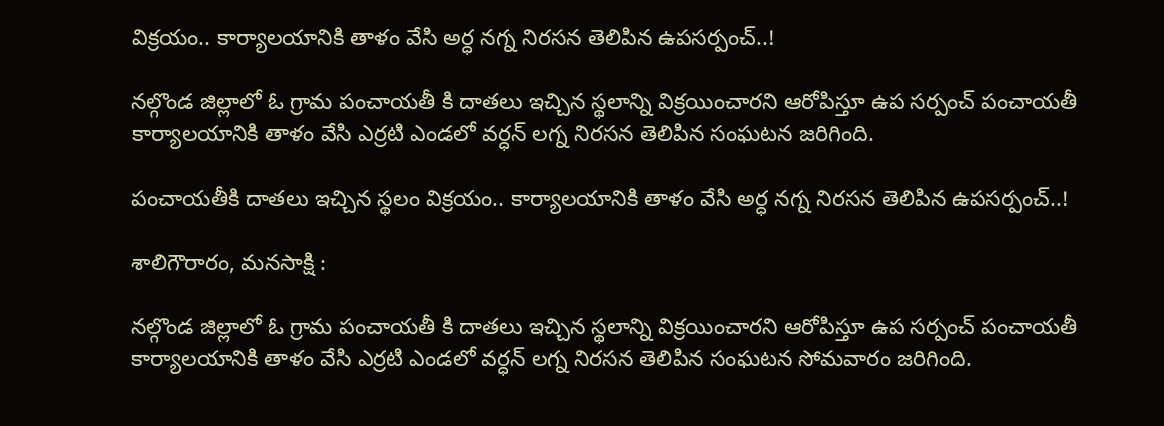విక్రయం.. కార్యాలయానికి తాళం వేసి అర్ధ నగ్న నిరసన తెలిపిన ఉపసర్పంచ్..!

నల్గొండ జిల్లాలో ఓ గ్రామ పంచాయతీ కి దాతలు ఇచ్చిన స్థలాన్ని విక్రయించారని ఆరోపిస్తూ ఉప సర్పంచ్ పంచాయతీ కార్యాలయానికి తాళం వేసి ఎర్రటి ఎండలో వర్ధన్ లగ్న నిరసన తెలిపిన సంఘటన జరిగింది.

పంచాయతీకి దాతలు ఇచ్చిన స్థలం విక్రయం.. కార్యాలయానికి తాళం వేసి అర్ధ నగ్న నిరసన తెలిపిన ఉపసర్పంచ్..!

శాలిగౌరారం, మనసాక్షి :

నల్గొండ జిల్లాలో ఓ గ్రామ పంచాయతీ కి దాతలు ఇచ్చిన స్థలాన్ని విక్రయించారని ఆరోపిస్తూ ఉప సర్పంచ్ పంచాయతీ కార్యాలయానికి తాళం వేసి ఎర్రటి ఎండలో వర్ధన్ లగ్న నిరసన తెలిపిన సంఘటన సోమవారం జరిగింది.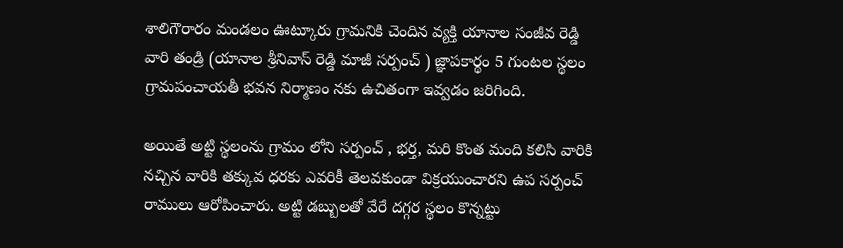శాలిగౌరారం మండలం ఊట్కూరు గ్రామనికి చెందిన వ్యక్తి యానాల సంజీవ రెడ్డి వారి తండ్రి (యానాల శ్రీనివాస్ రెడ్డి మాజీ సర్పంచ్ ) జ్ఞాపకార్థం 5 గుంటల స్థలం గ్రామపంచాయతీ భవన నిర్మాణం నకు ఉచితంగా ఇవ్వడం జరిగింది.

అయితే అట్టి స్థలంను గ్రామం లోని సర్పంచ్ , భర్త, మరి కొంత మంది కలిసి వారికి నచ్చిన వారికి తక్కువ ధరకు ఎవరికీ తెలవకుండా విక్రయుంచారని ఉప సర్పంచ్ రాములు ఆరోపించారు. అట్టి డబ్బులతో వేరే దగ్గర స్థలం కొన్నట్టు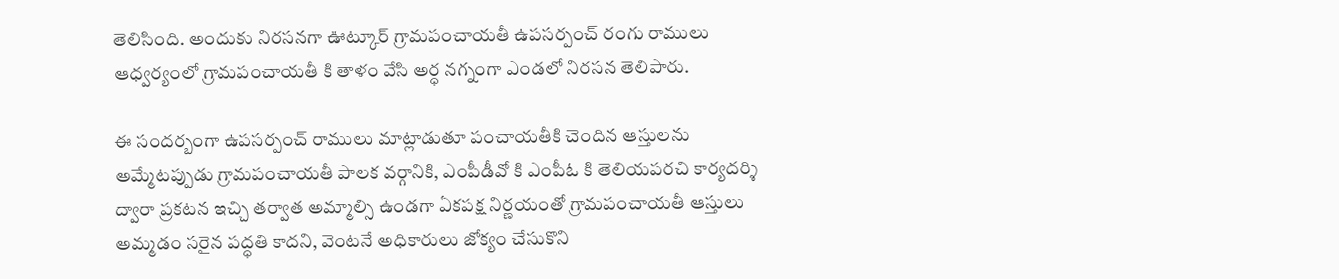తెలిసింది. అందుకు నిరసనగా ఊట్కూర్ గ్రామపంచాయతీ ఉపసర్పంచ్ రంగు రాములు  ఆధ్వర్యంలో గ్రామపంచాయతీ కి తాళం వేసి అర్ధ నగ్నంగా ఎండలో నిరసన తెలిపారు.

ఈ సందర్బంగా ఉపసర్పంచ్ రాములు మాట్లాడుతూ పంచాయతీకి చెందిన ఆస్తులను అమ్మేటప్పుడు గ్రామపంచాయతీ పాలక వర్గానికి, ఎంపీడీవో కి ఎంపీఓ కి తెలియపరచి కార్యదర్శి ద్వారా ప్రకటన ఇచ్చి తర్వాత అమ్మాల్సి ఉండగా ఏకపక్ష నిర్ణయంతో గ్రామపంచాయతీ ఆస్తులు అమ్మడం సరైన పద్ధతి కాదని, వెంటనే అధికారులు జోక్యం చేసుకొని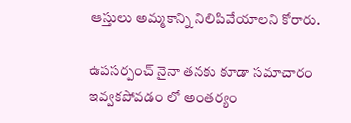ఆస్తులు అమ్మకాన్ని నిలిపివేయాలని కోరారు.

ఉపసర్పంచ్ నైనా తనకు కూడా సమాచారం ఇవ్వకపోవడం లో అంతర్యం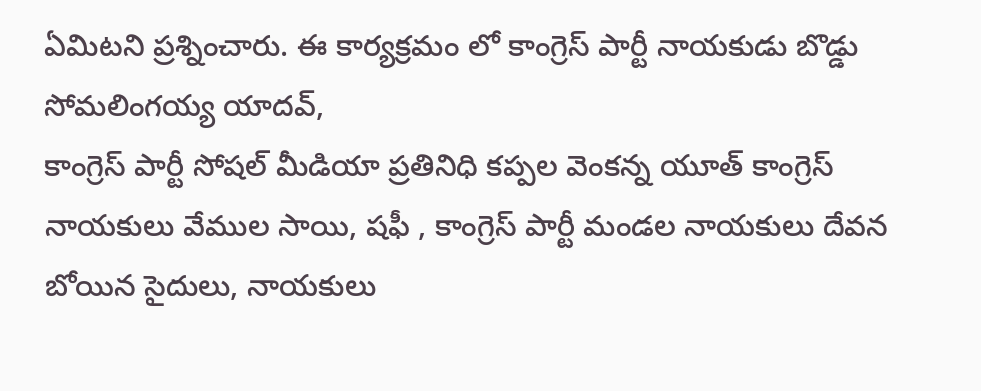ఏమిటని ప్రశ్నించారు. ఈ కార్యక్రమం లో కాంగ్రెస్ పార్టీ నాయకుడు బొడ్డు సోమలింగయ్య యాదవ్,
కాంగ్రెస్ పార్టీ సోషల్ మీడియా ప్రతినిధి కప్పల వెంకన్న యూత్ కాంగ్రెస్ నాయకులు వేముల సాయి, షఫీ , కాంగ్రెస్ పార్టీ మండల నాయకులు దేవన బోయిన సైదులు, నాయకులు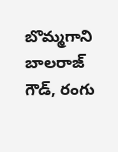బొమ్మగాని బాలరాజ్ గౌడ్, రంగు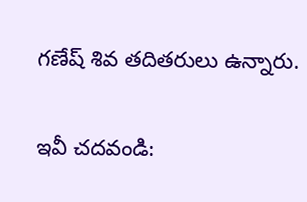గణేష్ శివ తదితరులు ఉన్నారు.

ఇవీ చదవండి: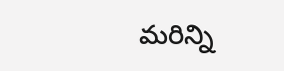మరిన్ని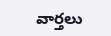వార్తలు